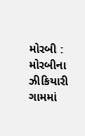મોરબી : મોરબીના ઝીકિયારી ગામમાં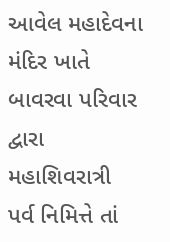આવેલ મહાદેવના મંદિર ખાતે બાવરવા પરિવાર દ્વારા મહાશિવરાત્રી પર્વ નિમિત્તે તાં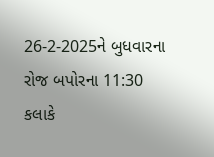26-2-2025ને બુધવારના રોજ બપોરના 11:30 કલાકે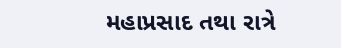મહાપ્રસાદ તથા રાત્રે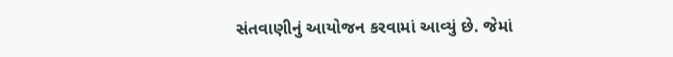સંતવાણીનું આયોજન કરવામાં આવ્યું છે. જેમાં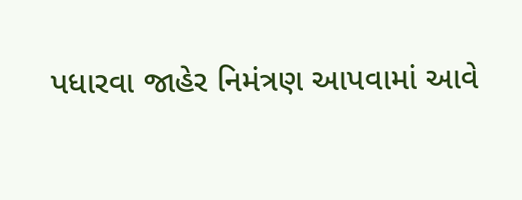પધારવા જાહેર નિમંત્રણ આપવામાં આવે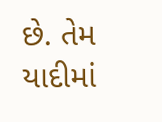છે. તેમ યાદીમાં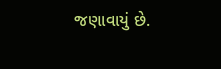જણાવાયું છે.